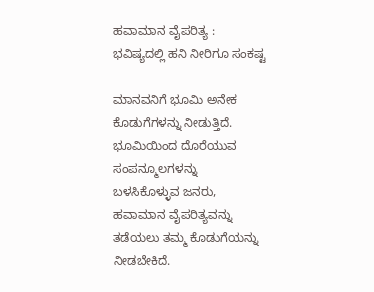ಹವಾಮಾನ ವೈಪರಿತ್ಯ : ಭವಿಷ್ಯದಲ್ಲಿ ಹನಿ ನೀರಿಗೂ ಸಂಕಷ್ಟ

ಮಾನವನಿಗೆ ಭೂಮಿ ಅನೇಕ ಕೊಡುಗೆಗಳನ್ನು ನೀಡುತ್ತಿದೆ. ಭೂಮಿಯಿಂದ ದೊರೆಯುವ ಸಂಪನ್ಮೂಲಗಳನ್ನು ಬಳಸಿಕೊಳ್ಳುವ ಜನರು, ಹವಾಮಾನ ವೈಪರಿತ್ಯವನ್ನು ತಡೆಯಲು ತಮ್ಮ ಕೊಡುಗೆಯನ್ನು ನೀಡಬೇಕಿದೆ.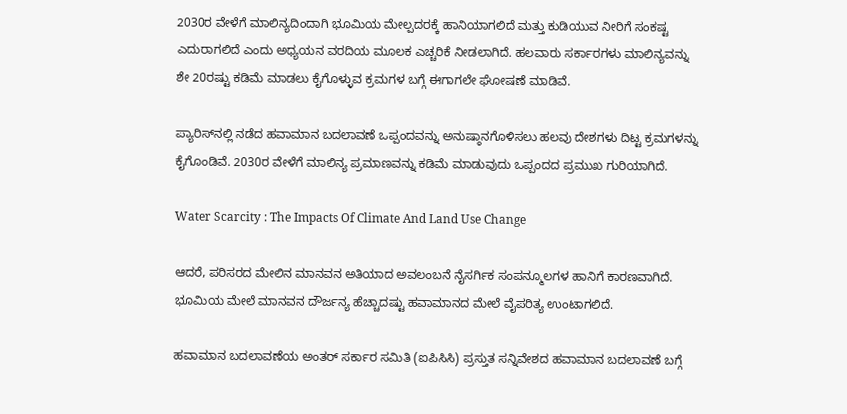2030ರ ವೇಳೆಗೆ ಮಾಲಿನ್ಯದಿಂದಾಗಿ ಭೂಮಿಯ ಮೇಲ್ಪದರಕ್ಕೆ ಹಾನಿಯಾಗಲಿದೆ ಮತ್ತು ಕುಡಿಯುವ ನೀರಿಗೆ ಸಂಕಷ್ಟ ಎದುರಾಗಲಿದೆ ಎಂದು ಅಧ್ಯಯನ ವರದಿಯ ಮೂಲಕ ಎಚ್ಚರಿಕೆ ನೀಡಲಾಗಿದೆ. ಹಲವಾರು ಸರ್ಕಾರಗಳು ಮಾಲಿನ್ಯವನ್ನು ಶೇ 20ರಷ್ಟು ಕಡಿಮೆ ಮಾಡಲು ಕೈಗೊಳ್ಳುವ ಕ್ರಮಗಳ ಬಗ್ಗೆ ಈಗಾಗಲೇ ಘೋಷಣೆ ಮಾಡಿವೆ.

ಪ್ಯಾರಿಸ್‌ನಲ್ಲಿ ನಡೆದ ಹವಾಮಾನ ಬದಲಾವಣೆ ಒಪ್ಪಂದವನ್ನು ಅನುಷ್ಠಾನಗೊಳಿಸಲು ಹಲವು ದೇಶಗಳು ದಿಟ್ಟ ಕ್ರಮಗಳನ್ನು ಕೈಗೊಂಡಿವೆ. 2030ರ ವೇಳೆಗೆ ಮಾಲಿನ್ಯ ಪ್ರಮಾಣವನ್ನು ಕಡಿಮೆ ಮಾಡುವುದು ಒಪ್ಪಂದದ ಪ್ರಮುಖ ಗುರಿಯಾಗಿದೆ.

Water Scarcity : The Impacts Of Climate And Land Use Change

ಆದರೆ, ಪರಿಸರದ ಮೇಲಿನ ಮಾನವನ ಅತಿಯಾದ ಅವಲಂಬನೆ ನೈಸರ್ಗಿಕ ಸಂಪನ್ಮೂಲಗಳ ಹಾನಿಗೆ ಕಾರಣವಾಗಿದೆ. ಭೂಮಿಯ ಮೇಲೆ ಮಾನವನ ದೌರ್ಜನ್ಯ ಹೆಚ್ಚಾದಷ್ಟು ಹವಾಮಾನದ ಮೇಲೆ ವೈಪರಿತ್ಯ ಉಂಟಾಗಲಿದೆ.

ಹವಾಮಾನ ಬದಲಾವಣೆಯ ಅಂತರ್ ಸರ್ಕಾರ ಸಮಿತಿ (ಐಪಿಸಿಸಿ) ಪ್ರಸ್ತುತ ಸನ್ನಿವೇಶದ ಹವಾಮಾನ ಬದಲಾವಣೆ ಬಗ್ಗೆ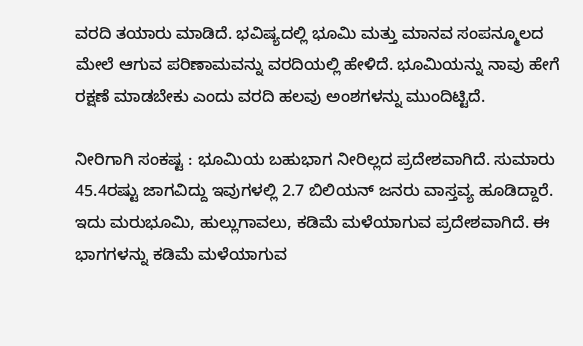ವರದಿ ತಯಾರು ಮಾಡಿದೆ. ಭವಿಷ್ಯದಲ್ಲಿ ಭೂಮಿ ಮತ್ತು ಮಾನವ ಸಂಪನ್ಮೂಲದ ಮೇಲೆ ಆಗುವ ಪರಿಣಾಮವನ್ನು ವರದಿಯಲ್ಲಿ ಹೇಳಿದೆ. ಭೂಮಿಯನ್ನು ನಾವು ಹೇಗೆ ರಕ್ಷಣೆ ಮಾಡಬೇಕು ಎಂದು ವರದಿ ಹಲವು ಅಂಶಗಳನ್ನು ಮುಂದಿಟ್ಟಿದೆ.

ನೀರಿಗಾಗಿ ಸಂಕಷ್ಟ : ಭೂಮಿಯ ಬಹುಭಾಗ ನೀರಿಲ್ಲದ ಪ್ರದೇಶವಾಗಿದೆ. ಸುಮಾರು 45.4ರಷ್ಟು ಜಾಗವಿದ್ದು ಇವುಗಳಲ್ಲಿ 2.7 ಬಿಲಿಯನ್ ಜನರು ವಾಸ್ತವ್ಯ ಹೂಡಿದ್ದಾರೆ. ಇದು ಮರುಭೂಮಿ, ಹುಲ್ಲುಗಾವಲು, ಕಡಿಮೆ ಮಳೆಯಾಗುವ ಪ್ರದೇಶವಾಗಿದೆ. ಈ ಭಾಗಗಳನ್ನು ಕಡಿಮೆ ಮಳೆಯಾಗುವ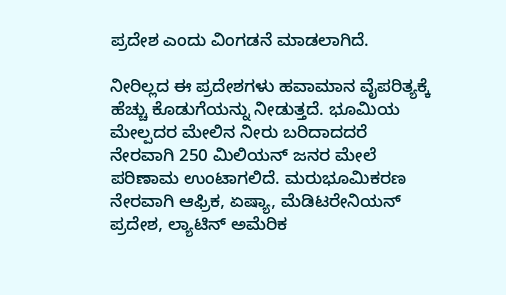ಪ್ರದೇಶ ಎಂದು ವಿಂಗಡನೆ ಮಾಡಲಾಗಿದೆ.

ನೀರಿಲ್ಲದ ಈ ಪ್ರದೇಶಗಳು ಹವಾಮಾನ ವೈಪರಿತ್ಯಕ್ಕೆ ಹೆಚ್ಚು ಕೊಡುಗೆಯನ್ನು ನೀಡುತ್ತದೆ. ಭೂಮಿಯ ಮೇಲ್ಪದರ ಮೇಲಿನ ನೀರು ಬರಿದಾದದರೆ ನೇರವಾಗಿ 250 ಮಿಲಿಯನ್ ಜನರ ಮೇಲೆ ಪರಿಣಾಮ ಉಂಟಾಗಲಿದೆ. ಮರುಭೂಮಿಕರಣ ನೇರವಾಗಿ ಆಫ್ರಿಕ, ಏಷ್ಯಾ, ಮೆಡಿಟರೇನಿಯನ್ ಪ್ರದೇಶ, ಲ್ಯಾಟಿನ್ ಅಮೆರಿಕ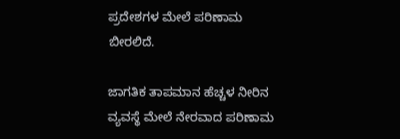ಪ್ರದೇಶಗಳ ಮೇಲೆ ಪರಿಣಾಮ ಬೀರಲಿದೆ.

ಜಾಗತಿಕ ತಾಪಮಾನ ಹೆಚ್ಚಳ ನೀರಿನ ವ್ಯವಸ್ಥೆ ಮೇಲೆ ನೇರವಾದ ಪರಿಣಾಮ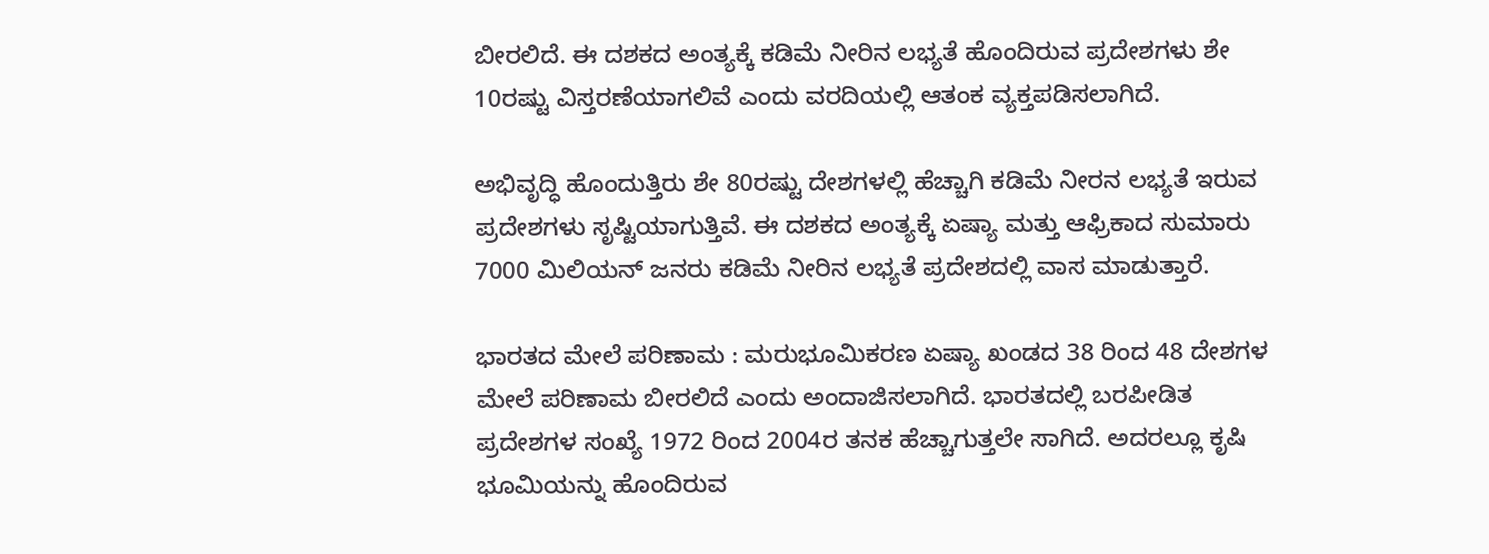ಬೀರಲಿದೆ. ಈ ದಶಕದ ಅಂತ್ಯಕ್ಕೆ ಕಡಿಮೆ ನೀರಿನ ಲಭ್ಯತೆ ಹೊಂದಿರುವ ಪ್ರದೇಶಗಳು ಶೇ 10ರಷ್ಟು ವಿಸ್ತರಣೆಯಾಗಲಿವೆ ಎಂದು ವರದಿಯಲ್ಲಿ ಆತಂಕ ವ್ಯಕ್ತಪಡಿಸಲಾಗಿದೆ.

ಅಭಿವೃದ್ಧಿ ಹೊಂದುತ್ತಿರು ಶೇ 80ರಷ್ಟು ದೇಶಗಳಲ್ಲಿ ಹೆಚ್ಚಾಗಿ ಕಡಿಮೆ ನೀರನ ಲಭ್ಯತೆ ಇರುವ ಪ್ರದೇಶಗಳು ಸೃಷ್ಟಿಯಾಗುತ್ತಿವೆ. ಈ ದಶಕದ ಅಂತ್ಯಕ್ಕೆ ಏಷ್ಯಾ ಮತ್ತು ಆಫ್ರಿಕಾದ ಸುಮಾರು 7000 ಮಿಲಿಯನ್ ಜನರು ಕಡಿಮೆ ನೀರಿನ ಲಭ್ಯತೆ ಪ್ರದೇಶದಲ್ಲಿ ವಾಸ ಮಾಡುತ್ತಾರೆ.

ಭಾರತದ ಮೇಲೆ ಪರಿಣಾಮ : ಮರುಭೂಮಿಕರಣ ಏಷ್ಯಾ ಖಂಡದ 38 ರಿಂದ 48 ದೇಶಗಳ ಮೇಲೆ ಪರಿಣಾಮ ಬೀರಲಿದೆ ಎಂದು ಅಂದಾಜಿಸಲಾಗಿದೆ. ಭಾರತದಲ್ಲಿ ಬರಪೀಡಿತ ಪ್ರದೇಶಗಳ ಸಂಖ್ಯೆ 1972 ರಿಂದ 2004ರ ತನಕ ಹೆಚ್ಚಾಗುತ್ತಲೇ ಸಾಗಿದೆ. ಅದರಲ್ಲೂ ಕೃಷಿ ಭೂಮಿಯನ್ನು ಹೊಂದಿರುವ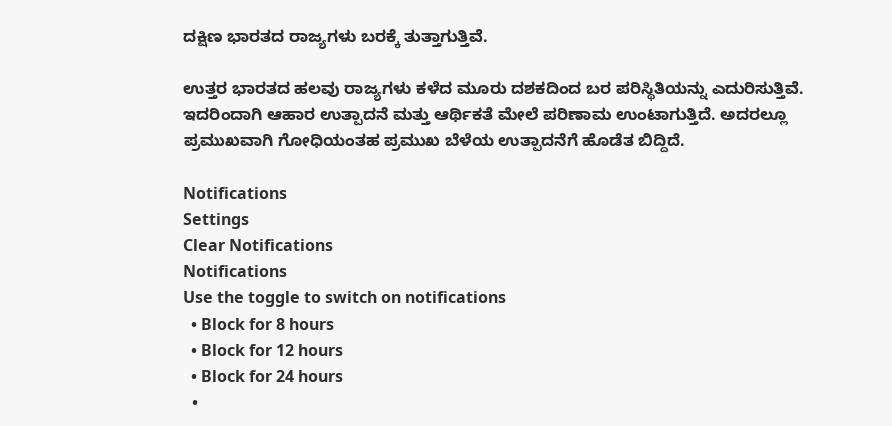ದಕ್ಷಿಣ ಭಾರತದ ರಾಜ್ಯಗಳು ಬರಕ್ಕೆ ತುತ್ತಾಗುತ್ತಿವೆ.

ಉತ್ತರ ಭಾರತದ ಹಲವು ರಾಜ್ಯಗಳು ಕಳೆದ ಮೂರು ದಶಕದಿಂದ ಬರ ಪರಿಸ್ಥಿತಿಯನ್ನು ಎದುರಿಸುತ್ತಿವೆ. ಇದರಿಂದಾಗಿ ಆಹಾರ ಉತ್ಪಾದನೆ ಮತ್ತು ಆರ್ಥಿಕತೆ ಮೇಲೆ ಪರಿಣಾಮ ಉಂಟಾಗುತ್ತಿದೆ. ಅದರಲ್ಲೂ ಪ್ರಮುಖವಾಗಿ ಗೋಧಿಯಂತಹ ಪ್ರಮುಖ ಬೆಳೆಯ ಉತ್ಪಾದನೆಗೆ ಹೊಡೆತ ಬಿದ್ದಿದೆ.

Notifications
Settings
Clear Notifications
Notifications
Use the toggle to switch on notifications
  • Block for 8 hours
  • Block for 12 hours
  • Block for 24 hours
  •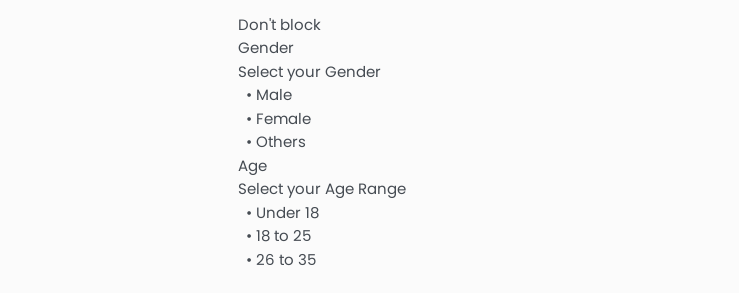Don't block
Gender
Select your Gender
  • Male
  • Female
  • Others
Age
Select your Age Range
  • Under 18
  • 18 to 25
  • 26 to 35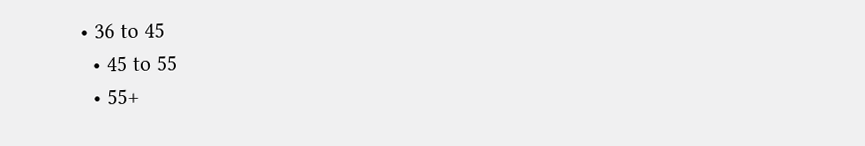• 36 to 45
  • 45 to 55
  • 55+